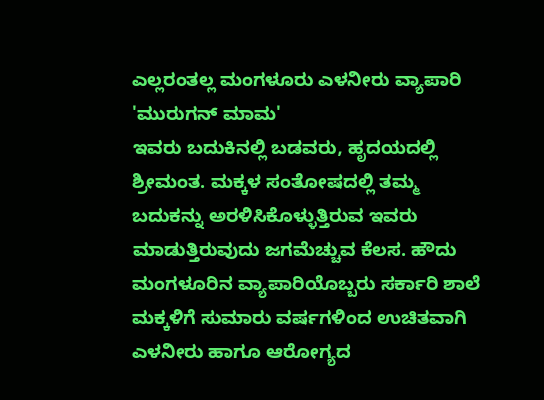ಎಲ್ಲರಂತಲ್ಲ ಮಂಗಳೂರು ಎಳನೀರು ವ್ಯಾಪಾರಿ 'ಮುರುಗನ್ ಮಾಮ'
ಇವರು ಬದುಕಿನಲ್ಲಿ ಬಡವರು, ಹೃದಯದಲ್ಲಿ ಶ್ರೀಮಂತ. ಮಕ್ಕಳ ಸಂತೋಷದಲ್ಲಿ ತಮ್ಮ ಬದುಕನ್ನು ಅರಳಿಸಿಕೊಳ್ಳುತ್ತಿರುವ ಇವರು ಮಾಡುತ್ತಿರುವುದು ಜಗಮೆಚ್ಚುವ ಕೆಲಸ. ಹೌದು ಮಂಗಳೂರಿನ ವ್ಯಾಪಾರಿಯೊಬ್ಬರು ಸರ್ಕಾರಿ ಶಾಲೆ ಮಕ್ಕಳಿಗೆ ಸುಮಾರು ವರ್ಷಗಳಿಂದ ಉಚಿತವಾಗಿ ಎಳನೀರು ಹಾಗೂ ಆರೋಗ್ಯದ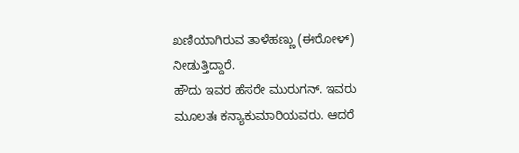ಖಣಿಯಾಗಿರುವ ತಾಳೆಹಣ್ಣು (ಈರೋಳ್) ನೀಡುತ್ತಿದ್ದಾರೆ.
ಹೌದು ಇವರ ಹೆಸರೇ ಮುರುಗನ್. ಇವರು ಮೂಲತಃ ಕನ್ಯಾಕುಮಾರಿಯವರು. ಆದರೆ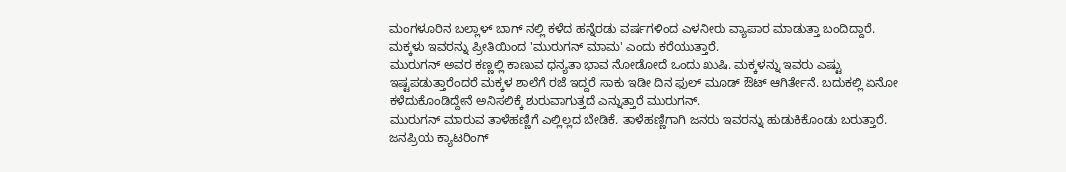ಮಂಗಳೂರಿನ ಬಲ್ಲಾಳ್ ಬಾಗ್ ನಲ್ಲಿ ಕಳೆದ ಹನ್ನೆರಡು ವರ್ಷಗಳಿಂದ ಎಳನೀರು ವ್ಯಾಪಾರ ಮಾಡುತ್ತಾ ಬಂದಿದ್ದಾರೆ. ಮಕ್ಕಳು ಇವರನ್ನು ಪ್ರೀತಿಯಿಂದ 'ಮುರುಗನ್ ಮಾಮ' ಎಂದು ಕರೆಯುತ್ತಾರೆ.
ಮುರುಗನ್ ಅವರ ಕಣ್ಣಲ್ಲಿ ಕಾಣುವ ಧನ್ಯತಾ ಭಾವ ನೋಡೋದೆ ಒಂದು ಖುಷಿ. ಮಕ್ಕಳನ್ನು ಇವರು ಎಷ್ಟು ಇಷ್ಟಪಡುತ್ತಾರೆಂದರೆ ಮಕ್ಕಳ ಶಾಲೆಗೆ ರಜೆ ಇದ್ದರೆ ಸಾಕು ಇಡೀ ದಿನ ಫುಲ್ ಮೂಡ್ ಔಟ್ ಆಗಿರ್ತೇನೆ. ಬದುಕಲ್ಲಿ ಏನೋ ಕಳೆದುಕೊಂಡಿದ್ದೇನೆ ಅನಿಸಲಿಕ್ಕೆ ಶುರುವಾಗುತ್ತದೆ ಎನ್ನುತ್ತಾರೆ ಮುರುಗನ್.
ಮುರುಗನ್ ಮಾರುವ ತಾಳೆಹಣ್ಣಿಗೆ ಎಲ್ಲಿಲ್ಲದ ಬೇಡಿಕೆ. ತಾಳೆಹಣ್ಣಿಗಾಗಿ ಜನರು ಇವರನ್ನು ಹುಡುಕಿಕೊಂಡು ಬರುತ್ತಾರೆ. ಜನಪ್ರಿಯ ಕ್ಯಾಟರಿಂಗ್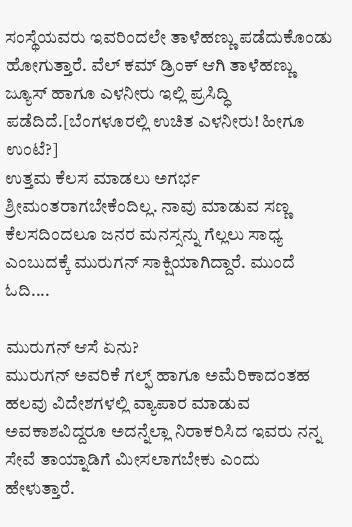ಸಂಸ್ಥೆಯವರು ಇವರಿಂದಲೇ ತಾಳೆಹಣ್ಣು ಪಡೆದುಕೊಂಡು ಹೋಗುತ್ತಾರೆ. ವೆಲ್ ಕಮ್ ಡ್ರಿಂಕ್ ಆಗಿ ತಾಳೆಹಣ್ಣು ಜ್ಯೂಸ್ ಹಾಗೂ ಎಳನೀರು ಇಲ್ಲಿ ಪ್ರಸಿದ್ಧಿ ಪಡೆದಿದೆ.[ಬೆಂಗಳೂರಲ್ಲಿ ಉಚಿತ ಎಳನೀರು! ಹೀಗೂ ಉಂಟೆ?]
ಉತ್ತಮ ಕೆಲಸ ಮಾಡಲು ಅಗರ್ಭ ಶ್ರೀಮಂತರಾಗಬೇಕೆಂದಿಲ್ಲ. ನಾವು ಮಾಡುವ ಸಣ್ಣ ಕೆಲಸದಿಂದಲೂ ಜನರ ಮನಸ್ಸನ್ನು ಗೆಲ್ಲಲು ಸಾಧ್ಯ ಎಂಬುದಕ್ಕೆ ಮುರುಗನ್ ಸಾಕ್ಷಿಯಾಗಿದ್ದಾರೆ. ಮುಂದೆ ಓದಿ....

ಮುರುಗನ್ ಆಸೆ ಏನು?
ಮುರುಗನ್ ಅವರಿಕೆ ಗಲ್ಫ್ ಹಾಗೂ ಅಮೆರಿಕಾದಂತಹ ಹಲವು ವಿದೇಶಗಳಲ್ಲಿ ವ್ಯಾಪಾರ ಮಾಡುವ ಅವಕಾಶವಿದ್ದರೂ ಅದನ್ನೆಲ್ಲಾ ನಿರಾಕರಿಸಿದ ಇವರು ನನ್ನ ಸೇವೆ ತಾಯ್ನಾಡಿಗೆ ಮೀಸಲಾಗಬೇಕು ಎಂದು ಹೇಳುತ್ತಾರೆ.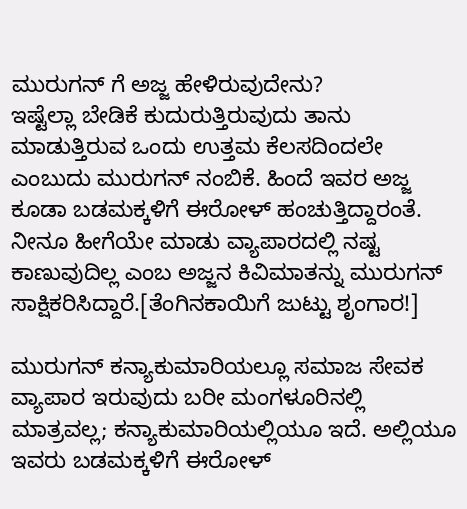ಮುರುಗನ್ ಗೆ ಅಜ್ಜ ಹೇಳಿರುವುದೇನು?
ಇಷ್ಟೆಲ್ಲಾ ಬೇಡಿಕೆ ಕುದುರುತ್ತಿರುವುದು ತಾನು ಮಾಡುತ್ತಿರುವ ಒಂದು ಉತ್ತಮ ಕೆಲಸದಿಂದಲೇ ಎಂಬುದು ಮುರುಗನ್ ನಂಬಿಕೆ. ಹಿಂದೆ ಇವರ ಅಜ್ಜ ಕೂಡಾ ಬಡಮಕ್ಕಳಿಗೆ ಈರೋಳ್ ಹಂಚುತ್ತಿದ್ದಾರಂತೆ. ನೀನೂ ಹೀಗೆಯೇ ಮಾಡು ವ್ಯಾಪಾರದಲ್ಲಿ ನಷ್ಟ ಕಾಣುವುದಿಲ್ಲ ಎಂಬ ಅಜ್ಜನ ಕಿವಿಮಾತನ್ನು ಮುರುಗನ್ ಸಾಕ್ಷಿಕರಿಸಿದ್ದಾರೆ.[ತೆಂಗಿನಕಾಯಿಗೆ ಜುಟ್ಟು ಶೃಂಗಾರ!]

ಮುರುಗನ್ ಕನ್ಯಾಕುಮಾರಿಯಲ್ಲೂ ಸಮಾಜ ಸೇವಕ
ವ್ಯಾಪಾರ ಇರುವುದು ಬರೀ ಮಂಗಳೂರಿನಲ್ಲಿ ಮಾತ್ರವಲ್ಲ; ಕನ್ಯಾಕುಮಾರಿಯಲ್ಲಿಯೂ ಇದೆ. ಅಲ್ಲಿಯೂ ಇವರು ಬಡಮಕ್ಕಳಿಗೆ ಈರೋಳ್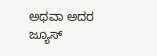ಅಥವಾ ಅದರ ಜ್ಯೂಸ್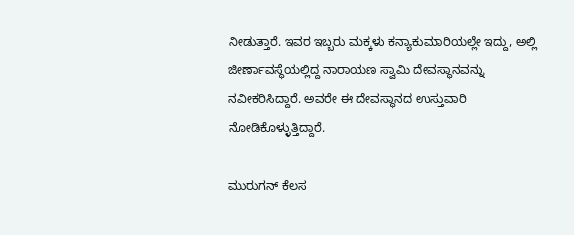ನೀಡುತ್ತಾರೆ. ಇವರ ಇಬ್ಬರು ಮಕ್ಕಳು ಕನ್ಯಾಕುಮಾರಿಯಲ್ಲೇ ಇದ್ದು, ಅಲ್ಲಿ ಜೀರ್ಣಾವಸ್ಥೆಯಲ್ಲಿದ್ದ ನಾರಾಯಣ ಸ್ವಾಮಿ ದೇವಸ್ಥಾನವನ್ನು ನವೀಕರಿಸಿದ್ದಾರೆ. ಅವರೇ ಈ ದೇವಸ್ಥಾನದ ಉಸ್ತುವಾರಿ ನೋಡಿಕೊಳ್ಳುತ್ತಿದ್ದಾರೆ.

ಮುರುಗನ್ ಕೆಲಸ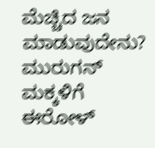ಮೆಚ್ಚಿದ ಜನ ಮಾಡುವುದೇನು?
ಮುರುಗನ್ ಮಕ್ಕಳಿಗೆ ಈರೋಳ್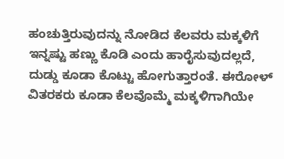ಹಂಚುತ್ತಿರುವುದನ್ನು ನೋಡಿದ ಕೆಲವರು ಮಕ್ಕಳಿಗೆ ಇನ್ನಷ್ಟು ಹಣ್ಣು ಕೊಡಿ ಎಂದು ಹಾರೈಸುವುದಲ್ಲದೆ, ದುಡ್ಡು ಕೂಡಾ ಕೊಟ್ಟು ಹೋಗುತ್ತಾರಂತೆ. ಈರೋಳ್ ವಿತರಕರು ಕೂಡಾ ಕೆಲವೊಮ್ಮೆ ಮಕ್ಕಳಿಗಾಗಿಯೇ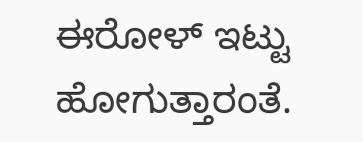ಈರೋಳ್ ಇಟ್ಟು ಹೋಗುತ್ತಾರಂತೆ.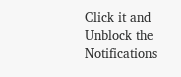Click it and Unblock the Notifications